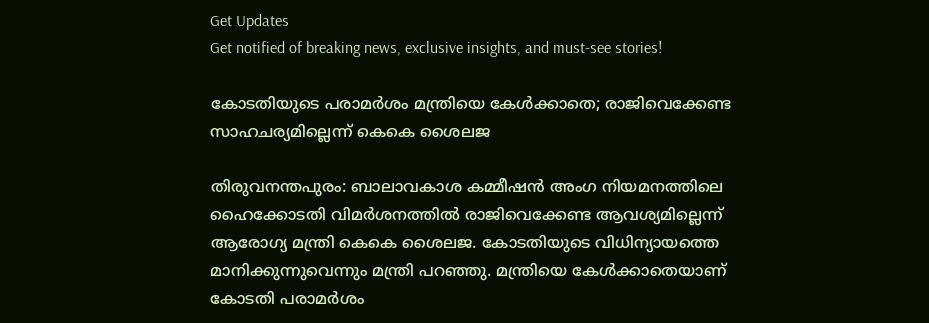Get Updates
Get notified of breaking news, exclusive insights, and must-see stories!

കോടതിയുടെ പരാമര്‍ശം മന്ത്രിയെ കേള്‍ക്കാതെ; രാജിവെക്കേണ്ട സാഹചര്യമില്ലെന്ന് കെകെ ശൈലജ

തിരുവനന്തപുരം: ബാലാവകാശ കമ്മീഷന്‍ അംഗ നിയമനത്തിലെ ഹൈക്കോടതി വിമര്‍ശനത്തില്‍ രാജിവെക്കേണ്ട ആവശ്യമില്ലെന്ന് ആരോഗ്യ മന്ത്രി കെകെ ശൈലജ. കോടതിയുടെ വിധിന്യായത്തെ മാനിക്കുന്നുവെന്നും മന്ത്രി പറഞ്ഞു. മന്ത്രിയെ കേള്‍ക്കാതെയാണ് കോടതി പരാമര്‍ശം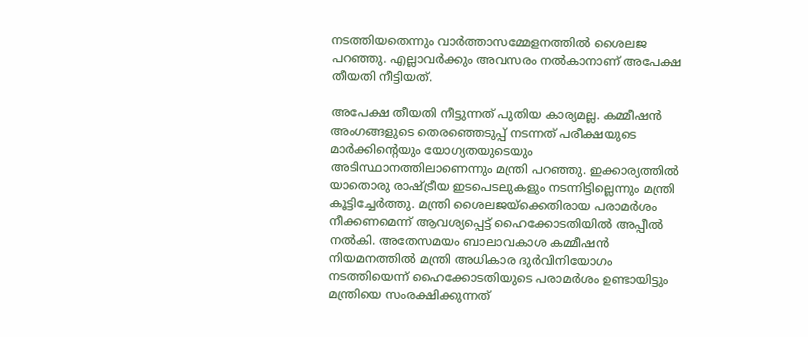നടത്തിയതെന്നും വാര്‍ത്താസമ്മേളനത്തില്‍ ശൈലജ പറഞ്ഞു. എല്ലാവര്‍ക്കും അവസരം നല്‍കാനാണ് അപേക്ഷ തീയതി നീട്ടിയത്.

അപേക്ഷ തീയതി നീട്ടുന്നത് പുതിയ കാര്യമല്ല. കമ്മീഷന്‍ അംഗങ്ങളുടെ തെരഞ്ഞെടുപ്പ് നടന്നത് പരീക്ഷയുടെ മാര്‍ക്കിന്റെയും യോഗ്യതയുടെയും അടിസ്ഥാനത്തിലാണെന്നും മന്ത്രി പറഞ്ഞു. ഇക്കാര്യത്തില്‍ യാതൊരു രാഷ്ട്രീയ ഇടപെടലുകളും നടന്നിട്ടില്ലെന്നും മന്ത്രി കൂട്ടിച്ചേര്‍ത്തു. മന്ത്രി ശൈലജയ്ക്കെതിരായ പരാമര്‍ശം നീക്കണമെന്ന് ആവശ്യപ്പെട്ട് ഹൈക്കോടതിയില്‍ അപ്പീല്‍ നല്‍കി. അതേസമയം ബാലാവകാശ കമ്മീഷന്‍ നിയമനത്തില്‍ മന്ത്രി അധികാര ദുര്‍വിനിയോഗം നടത്തിയെന്ന് ഹൈക്കോടതിയുടെ പരാമര്‍ശം ഉണ്ടായിട്ടും മന്ത്രിയെ സംരക്ഷിക്കുന്നത്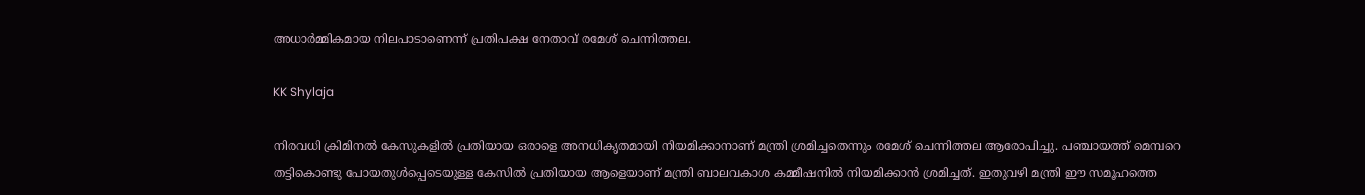അധാര്‍മ്മികമായ നിലപാടാണെന്ന് പ്രതിപക്ഷ നേതാവ് രമേശ് ചെന്നിത്തല.

KK Shylaja

നിരവധി ക്രിമിനല്‍ കേസുകളില്‍ പ്രതിയായ ഒരാളെ അനധികൃതമായി നിയമിക്കാനാണ് മന്ത്രി ശ്രമിച്ചതെന്നും രമേശ് ചെന്നിത്തല ആരോപിച്ചു. പഞ്ചായത്ത് മെമ്പറെ തട്ടികൊണ്ടു പോയതുള്‍പ്പെടെയുള്ള കേസില്‍ പ്രതിയായ ആളെയാണ് മന്ത്രി ബാലവകാശ കമ്മീഷനില്‍ നിയമിക്കാന്‍ ശ്രമിച്ചത്. ഇതുവഴി മന്ത്രി ഈ സമൂഹത്തെ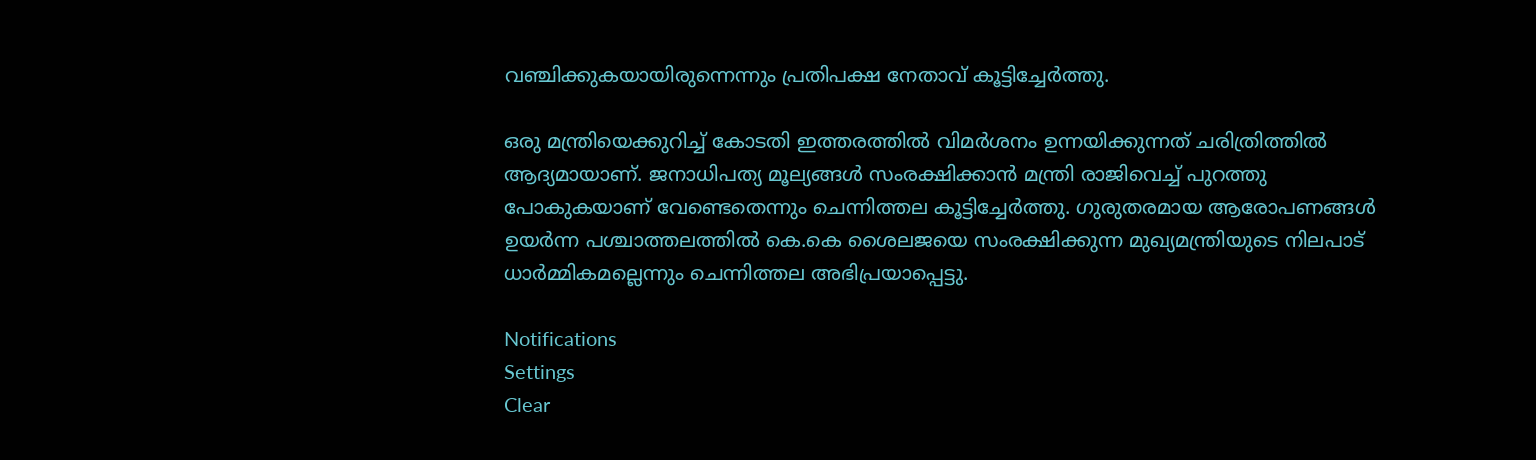വഞ്ചിക്കുകയായിരുന്നെന്നും പ്രതിപക്ഷ നേതാവ് കൂട്ടിച്ചേര്‍ത്തു.

ഒരു മന്ത്രിയെക്കുറിച്ച് കോടതി ഇത്തരത്തില്‍ വിമര്‍ശനം ഉന്നയിക്കുന്നത് ചരിത്രിത്തില്‍ ആദ്യമായാണ്. ജനാധിപത്യ മൂല്യങ്ങള്‍ സംരക്ഷിക്കാന്‍ മന്ത്രി രാജിവെച്ച് പുറത്തു പോകുകയാണ് വേണ്ടെതെന്നും ചെന്നിത്തല കൂട്ടിച്ചേര്‍ത്തു. ഗുരുതരമായ ആരോപണങ്ങള്‍ ഉയര്‍ന്ന പശ്ചാത്തലത്തില്‍ കെ.കെ ശൈലജയെ സംരക്ഷിക്കുന്ന മുഖ്യമന്ത്രിയുടെ നിലപാട് ധാര്‍മ്മികമല്ലെന്നും ചെന്നിത്തല അഭിപ്രയാപ്പെട്ടു.

Notifications
Settings
Clear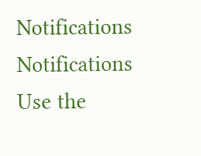Notifications
Notifications
Use the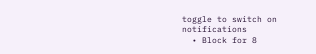toggle to switch on notifications
  • Block for 8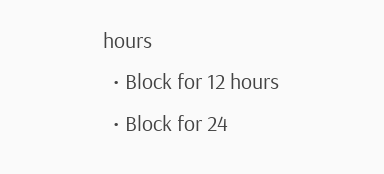hours
  • Block for 12 hours
  • Block for 24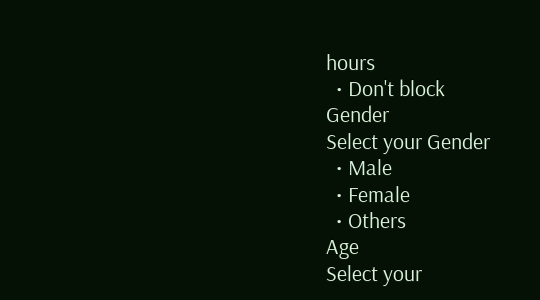hours
  • Don't block
Gender
Select your Gender
  • Male
  • Female
  • Others
Age
Select your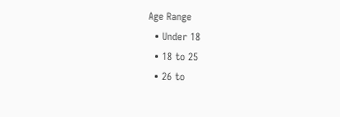Age Range
  • Under 18
  • 18 to 25
  • 26 to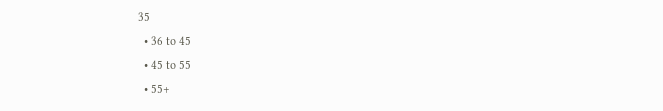35
  • 36 to 45
  • 45 to 55
  • 55+